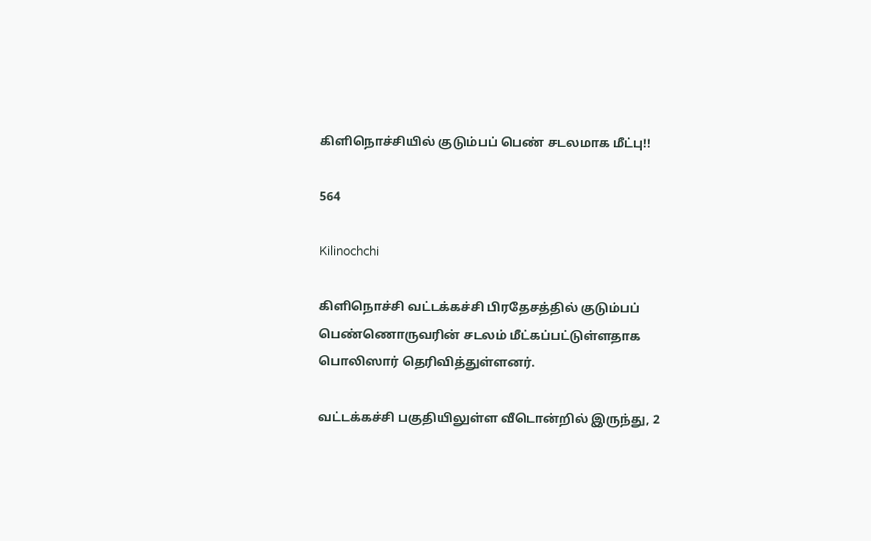கிளிநொச்சியில் குடும்பப் பெண் சடலமாக மீட்பு!!

564

Kilinochchi

கிளிநொச்சி வட்டக்கச்சி பிரதேசத்தில் குடும்பப் பெண்ணொருவரின் சடலம் மீட்கப்பட்டுள்ளதாக பொலிஸார் தெரிவித்துள்ளனர்.

வட்டக்கச்சி பகுதியிலுள்ள வீடொன்றில் இருந்து, 2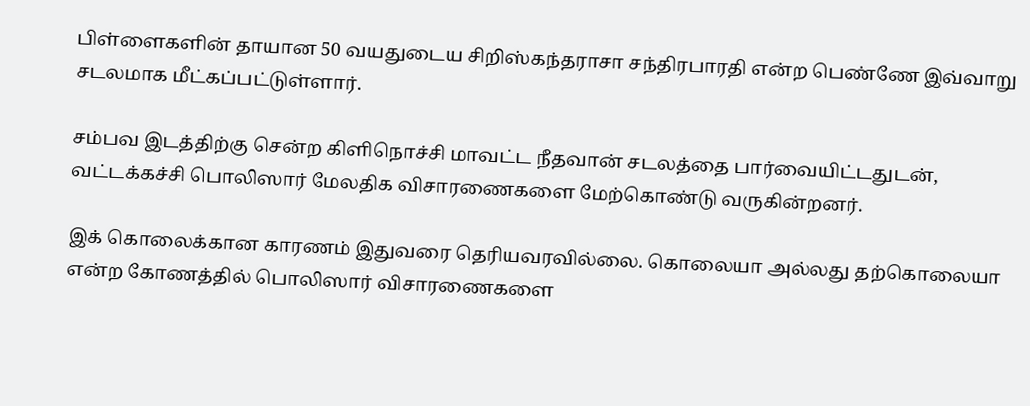பிள்ளைகளின் தாயான 50 வயதுடைய சிறிஸ்கந்தராசா சந்திரபாரதி என்ற பெண்ணே இவ்வாறு சடலமாக மீட்கப்பட்டுள்ளார்.

சம்பவ இடத்திற்கு சென்ற கிளிநொச்சி மாவட்ட நீதவான் சடலத்தை பார்வையிட்டதுடன், வட்டக்கச்சி பொலிஸார் மேலதிக விசாரணைகளை மேற்கொண்டு வருகின்றனர்.

இக் கொலைக்கான காரணம் இதுவரை தெரியவரவில்லை. கொலையா அல்லது தற்கொலையா என்ற கோணத்தில் பொலிஸார் விசாரணைகளை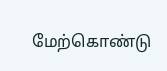மேற்கொண்டு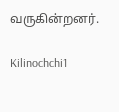வருகின்றனர்.

Kilinochchi1